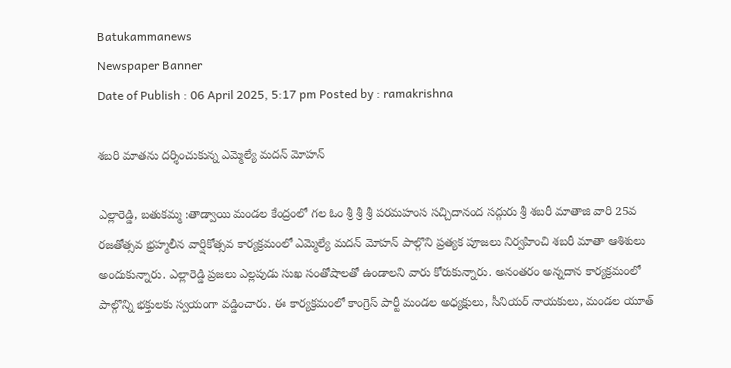Batukammanews
Newspaper Banner
Date of Publish : 06 April 2025, 5:17 pm Posted by : ramakrishna

శబరి మాతను దర్శించుకున్న ఎమ్మెల్యే మదన్ మోహన్

ఎల్లారెడ్డి, బతుకమ్మ :తాడ్వాయి మండల కేంద్రంలో గల ఓం శ్రీ శ్రీ శ్రీ పరమహంస సచ్చిదానంద సద్గురు శ్రీ శబరీ మాతాజి వారి 25వ రజతోత్సవ భ్రహ్మలీన వార్షికోత్సవ కార్యక్రమంలో ఎమ్మెల్యే మదన్ మోహన్ పాల్గొని ప్రత్యక పూజలు నిర్వహించి శబరీ మాతా ఆశిశులు అందుకున్నారు. ఎల్లారెడ్డి ప్రజలు ఎల్లపుడు సుఖ సంతోషాలతో ఉండాలని వారు కోరుకున్నారు. అనంతరం అన్నదాన కార్యక్రమంలో పాల్గొన్ని భక్తులకు స్వయంగా వడ్డించారు. ఈ కార్యక్రమంలో కాంగ్రెస్ పార్టీ మండల అధ్యక్షులు, సీనియర్ నాయకులు, మండల యూత్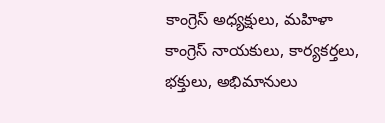కాంగ్రెస్ అధ్యక్షులు, మహిళా కాంగ్రెస్ నాయకులు, కార్యకర్తలు, భక్తులు, అభిమానులు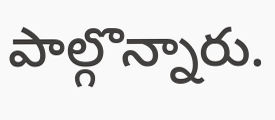పాల్గొన్నారు.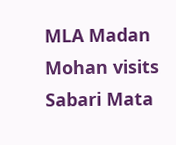MLA Madan Mohan visits Sabari Mata